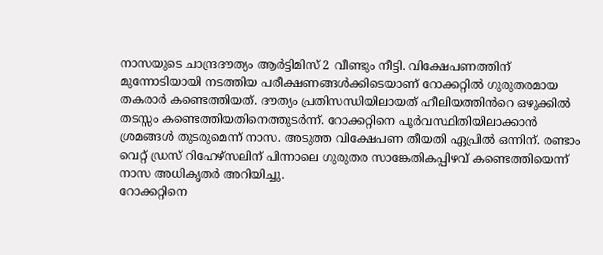നാസയുടെ ചാന്ദ്രദൗത്യം ആർട്ടിമിസ് 2 വീണ്ടും നീട്ടി. വിക്ഷേപണത്തിന് മുന്നോടിയായി നടത്തിയ പരീക്ഷണങ്ങൾക്കിടെയാണ് റോക്കറ്റിൽ ഗുരുതരമായ തകരാർ കണ്ടെത്തിയത്. ദൗത്യം പ്രതിസന്ധിയിലായത് ഹീലിയത്തിൻറെ ഒഴുക്കിൽ തടസ്സം കണ്ടെത്തിയതിനെത്തുടർന്ന്. റോക്കറ്റിനെ പൂർവസ്ഥിതിയിലാക്കാൻ ശ്രമങ്ങൾ തുടരുമെന്ന് നാസ. അടുത്ത വിക്ഷേപണ തീയതി ഏപ്രിൽ ഒന്നിന്. രണ്ടാം വെറ്റ് ഡ്രസ് റിഹേഴ്സലിന് പിന്നാലെ ഗുരുതര സാങ്കേതികപ്പിഴവ് കണ്ടെത്തിയെന്ന് നാസ അധികൃതർ അറിയിച്ചു.
റോക്കറ്റിനെ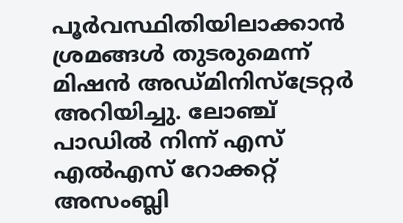പൂർവസ്ഥിതിയിലാക്കാൻ ശ്രമങ്ങൾ തുടരുമെന്ന് മിഷൻ അഡ്മിനിസ്ട്രേറ്റർ അറിയിച്ചു. ലോഞ്ച് പാഡിൽ നിന്ന് എസ് എൽഎസ് റോക്കറ്റ് അസംബ്ലി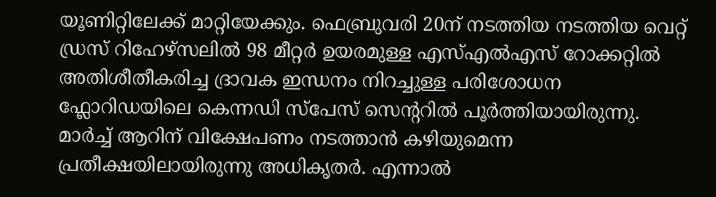യൂണിറ്റിലേക്ക് മാറ്റിയേക്കും. ഫെബ്രുവരി 20ന് നടത്തിയ നടത്തിയ വെറ്റ് ഡ്രസ് റിഹേഴ്സലിൽ 98 മീറ്റർ ഉയരമുള്ള എസ്എൽഎസ് റോക്കറ്റിൽ അതിശീതീകരിച്ച ദ്രാവക ഇന്ധനം നിറച്ചുള്ള പരിശോധന ഫ്ലോറിഡയിലെ കെന്നഡി സ്പേസ് സെന്ററിൽ പൂർത്തിയായിരുന്നു.
മാർച്ച് ആറിന് വിക്ഷേപണം നടത്താൻ കഴിയുമെന്ന പ്രതീക്ഷയിലായിരുന്നു അധികൃതർ. എന്നാൽ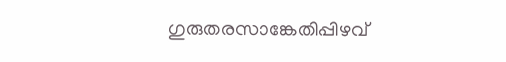ഗുരുതരസാങ്കേതിപ്പിഴവ്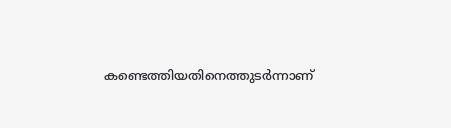കണ്ടെത്തിയതിനെത്തുടർന്നാണ്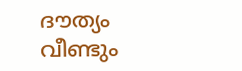ദൗത്യം വീണ്ടും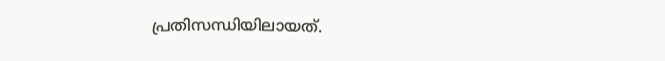പ്രതിസന്ധിയിലായത്.